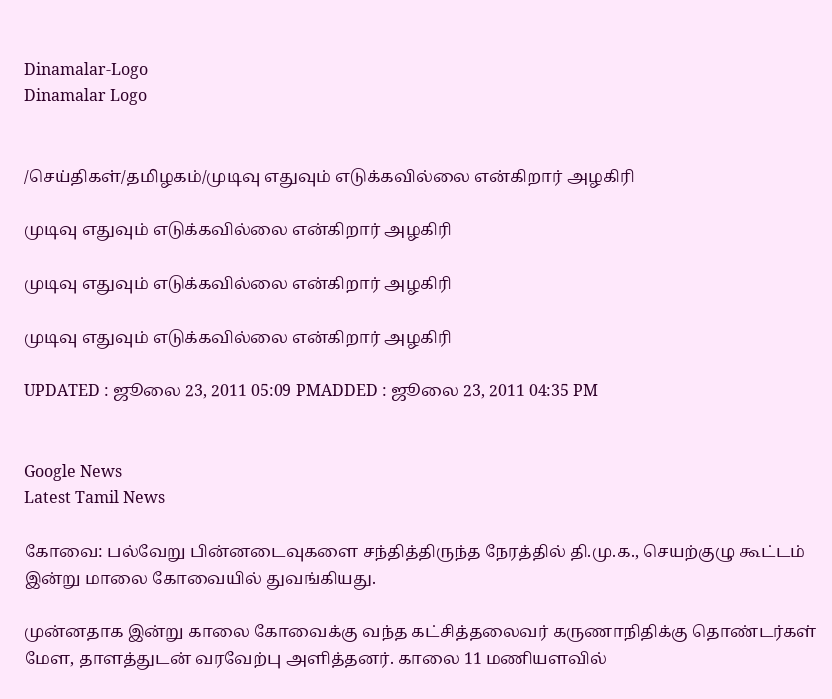Dinamalar-Logo
Dinamalar Logo


/செய்திகள்/தமிழகம்/முடிவு எதுவும் எடுக்கவில்லை என்கிறார் அழகிரி

முடிவு எதுவும் எடுக்கவில்லை என்கிறார் அழகிரி

முடிவு எதுவும் எடுக்கவில்லை என்கிறார் அழகிரி

முடிவு எதுவும் எடுக்கவில்லை என்கிறார் அழகிரி

UPDATED : ஜூலை 23, 2011 05:09 PMADDED : ஜூலை 23, 2011 04:35 PM


Google News
Latest Tamil News

கோவை: பல்வேறு பின்னடைவுகளை சந்தித்திருந்த நேரத்தில் தி.மு.க., செயற்குழு கூட்டம் இன்று மாலை கோவையில் துவங்கியது.

முன்னதாக இன்று காலை கோவைக்கு வந்த கட்சித்தலைவர் கருணாநிதிக்கு தொண்டர்கள் மேள, தாளத்துடன் வரவேற்பு அளித்தனர். காலை 11 மணியளவில்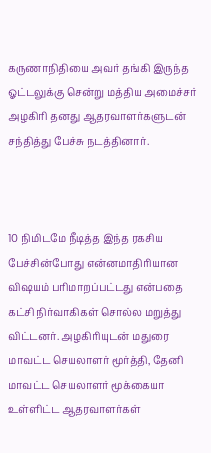கருணாநிதியை அவர் தங்கி இருந்த ஓட்டலுக்கு சென்று மத்திய அமைச்சர் அழகிரி தனது ஆதரவாளர்களுடன் சந்தித்து பேச்சு நடத்தினார்.



10 நிமிடமே நீடித்த இந்த ரகசிய பேச்சின்போது என்னமாதிரியான விஷயம் பரிமாறப்பட்டது என்பதை கட்சி நிர்வாகிகள் சொல்ல மறுத்து விட்டனர். அழகிரியுடன் மதுரை மாவட்ட செயலாளர் மூர்த்தி, தேனி மாவட்ட செயலாளர் மூக்கையா உள்ளிட்ட ஆதரவாளர்கள்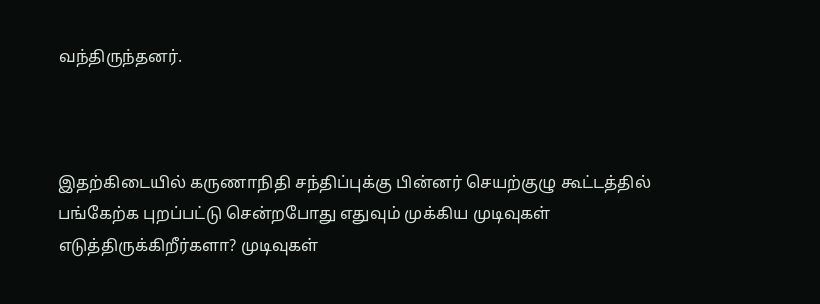வந்திருந்தனர்.



இதற்கிடையில் கருணாநிதி சந்திப்புக்கு பின்னர் செயற்குழு கூட்டத்தில் பங்கேற்க புறப்பட்டு சென்றபோது எதுவும் முக்கிய முடிவுகள் எடுத்திருக்கிறீர்களா? முடிவுகள்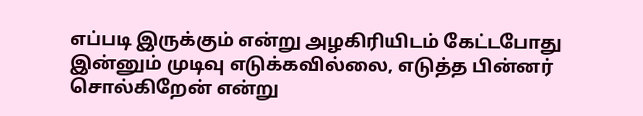எப்படி இருக்கும் என்று அழகிரியிடம் கேட்டபோது இன்னும் முடிவு எடுக்கவில்லை, எடுத்த பின்னர் சொல்கிறேன் என்று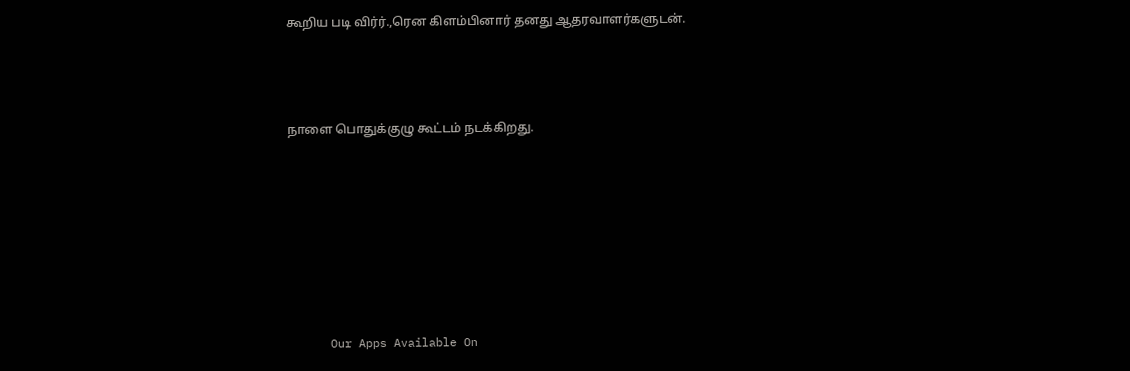கூறிய படி விர்ர்.,ரென கிளம்பினார் தனது ஆதரவாளர்களுடன்.



நாளை பொதுக்குழு கூட்டம் நடக்கிறது.







      Our Apps Available On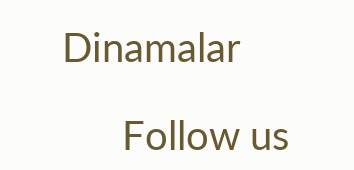Dinamalar

      Follow us